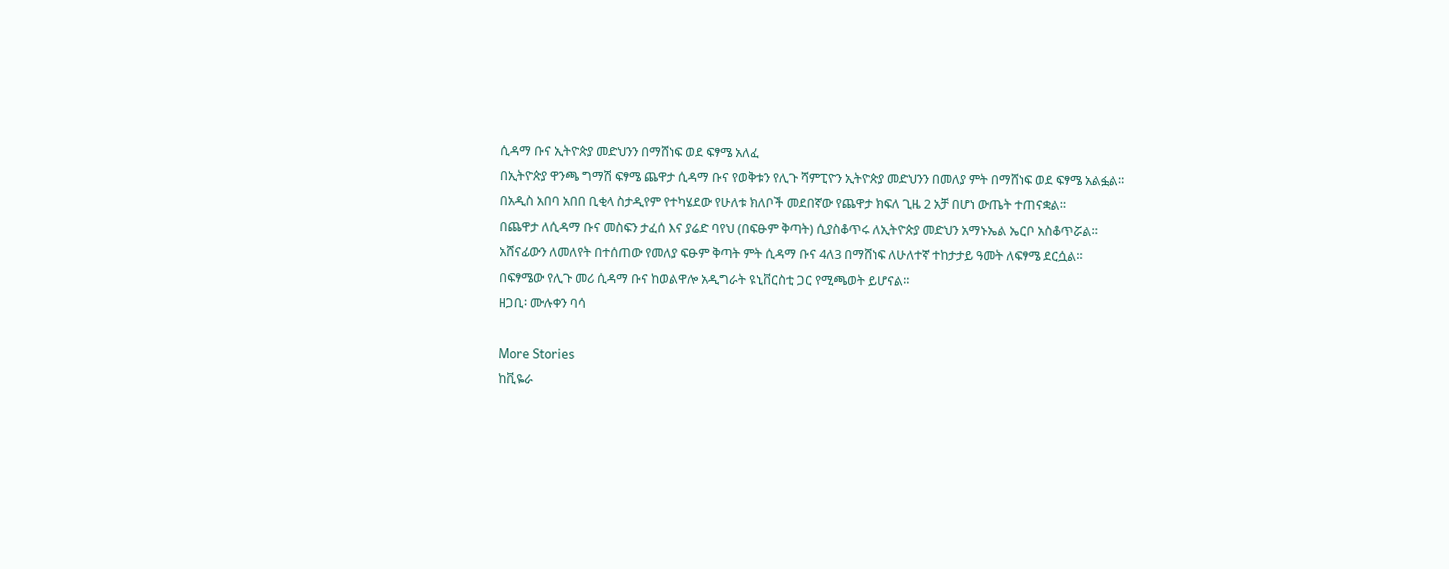ሲዳማ ቡና ኢትዮጵያ መድህንን በማሸነፍ ወደ ፍፃሜ አለፈ
በኢትዮጵያ ዋንጫ ግማሽ ፍፃሜ ጨዋታ ሲዳማ ቡና የወቅቱን የሊጉ ሻምፒዮን ኢትዮጵያ መድህንን በመለያ ምት በማሸነፍ ወደ ፍፃሜ አልፏል።
በአዲስ አበባ አበበ ቢቂላ ስታዲየም የተካሄደው የሁለቱ ክለቦች መደበኛው የጨዋታ ክፍለ ጊዜ 2 አቻ በሆነ ውጤት ተጠናቋል።
በጨዋታ ለሲዳማ ቡና መስፍን ታፈሰ እና ያሬድ ባየህ (በፍፁም ቅጣት) ሲያስቆጥሩ ለኢትዮጵያ መድህን አማኑኤል ኤርቦ አስቆጥሯል።
አሸናፊውን ለመለየት በተሰጠው የመለያ ፍፁም ቅጣት ምት ሲዳማ ቡና 4ለ3 በማሸነፍ ለሁለተኛ ተከታታይ ዓመት ለፍፃሜ ደርሷል።
በፍፃሜው የሊጉ መሪ ሲዳማ ቡና ከወልዋሎ አዲግራት ዩኒቨርስቲ ጋር የሚጫወት ይሆናል።
ዘጋቢ፡ ሙሉቀን ባሳ

More Stories
ከቪዬራ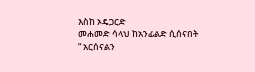እስከ ኦዴጋርድ
መሐመድ ሳላህ ከአንፊልድ ሲሰናበት
“ አርሰናልን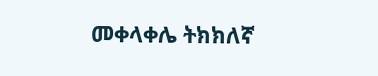መቀላቀሌ ትክክለኛ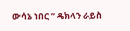ውሳኔ ነበር ” ዴክላን ራይስ